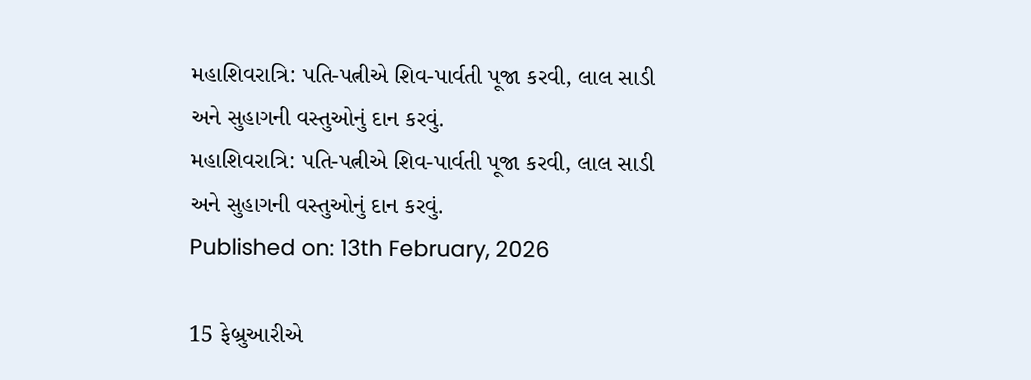મહાશિવરાત્રિ: પતિ-પત્નીએ શિવ-પાર્વતી પૂજા કરવી, લાલ સાડી અને સુહાગની વસ્તુઓનું દાન કરવું.
મહાશિવરાત્રિ: પતિ-પત્નીએ શિવ-પાર્વતી પૂજા કરવી, લાલ સાડી અને સુહાગની વસ્તુઓનું દાન કરવું.
Published on: 13th February, 2026

15 ફેબ્રુઆરીએ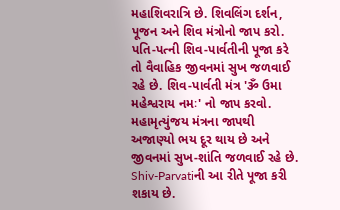મહાશિવરાત્રિ છે. શિવલિંગ દર્શન, પૂજન અને શિવ મંત્રોનો જાપ કરો. પતિ-પત્ની શિવ-પાર્વતીની પૂજા કરે તો વૈવાહિક જીવનમાં સુખ જળવાઈ રહે છે. શિવ-પાર્વતી મંત્ર 'ૐ ઉમા મહેશ્વરાય નમઃ' નો જાપ કરવો. મહામૃત્યુંજય મંત્રના જાપથી અજાણ્યો ભય દૂર થાય છે અને જીવનમાં સુખ-શાંતિ જળવાઈ રહે છે. Shiv-Parvatiની આ રીતે પૂજા કરી શકાય છે.